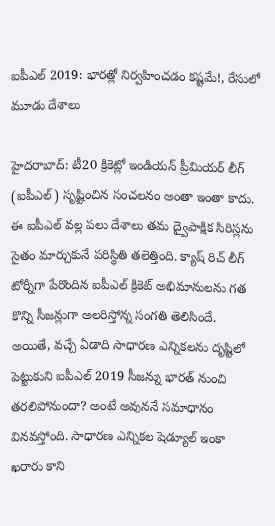ఐపీఎల్ 2019: భారత్లో నిర్వహించడం కష్టమే!, రేసులో మూడు దేశాలు

హైదరాబాద్: టీ20 క్రికెట్లో ఇండియన్ ప్రీమియర్ లీగ్ (ఐపీఎల్) సృష్టించిన సంచలనం అంతా ఇంతా కాదు. ఈ ఐపీఎల్ వల్ల పలు దేశాలు తమ ద్వైపాక్షిక సిరిస్లను సైతం మార్చుకునే పరిస్థితి తలెత్తింది. క్యాష్ రిచ్ లీగ్ టోర్నీగా పేరొందిన ఐపీఎల్ క్రికెట్ అభిమానులను గత కొన్ని సీజన్లుగా అలరిస్తోన్న సంగతి తెలిసిందే.
అయితే, వచ్చే ఏడాది సాధారణ ఎన్నికలను దృష్టిలో పెట్టుకుని ఐపీఎల్ 2019 సీజన్ను భారత్ నుంచి తరలిపోనుందా? అంటే అవుననే సమాధానం వినవస్తోంది. సాధారణ ఎన్నికల షెడ్యూల్ ఇంకా ఖరారు కాని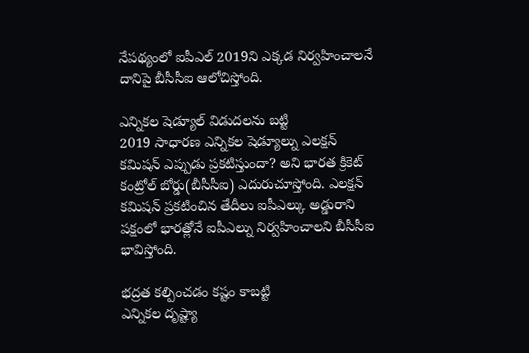నేపథ్యంలో ఐపీఎల్ 2019ని ఎక్కడ నిర్వహించాలనే దానిపై బీసీసీఐ ఆలోచిస్తోంది.

ఎన్నికల షెడ్యూల్ విడుదలను బట్టి
2019 సాధారణ ఎన్నికల షెడ్యూల్ను ఎలక్షన్ కమిషన్ ఎప్పుడు ప్రకటిస్తుందా? అని భారత క్రికెట్ కంట్రోల్ బోర్డు(బీసీసీఐ) ఎదురుచూస్తోంది. ఎలక్షన్ కమిషన్ ప్రకటించిన తేదీలు ఐపీఎల్కు అడ్డురాని పక్షంలో భారత్లోనే ఐపీఎల్ను నిర్వహించాలని బీసీసీఐ భావిస్తోంది.

భద్రత కల్పించడం కష్టం కాబట్టి
ఎన్నికల దృష్ట్యా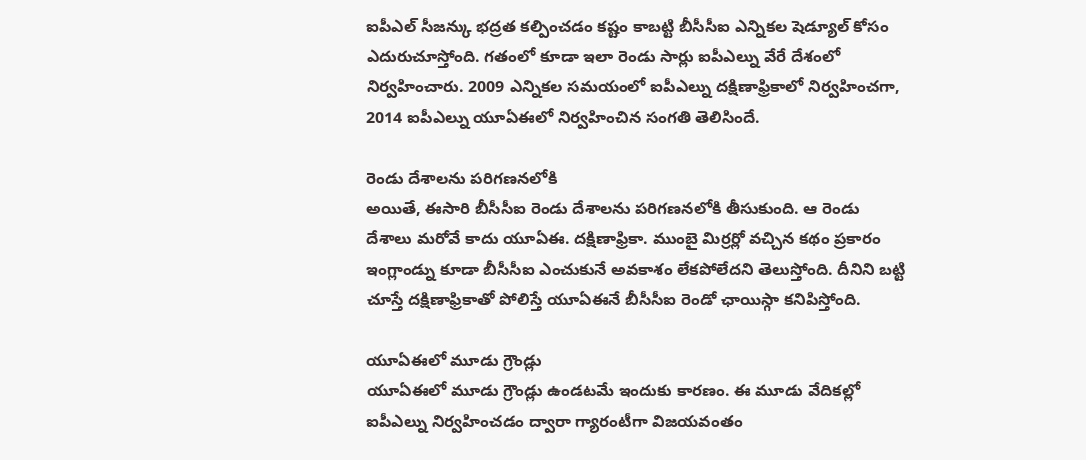ఐపీఎల్ సీజన్కు భద్రత కల్పించడం కష్టం కాబట్టి బీసీసీఐ ఎన్నికల షెడ్యూల్ కోసం ఎదురుచూస్తోంది. గతంలో కూడా ఇలా రెండు సార్లు ఐపీఎల్ను వేరే దేశంలో నిర్వహించారు. 2009 ఎన్నికల సమయంలో ఐపీఎల్ను దక్షిణాఫ్రికాలో నిర్వహించగా, 2014 ఐపీఎల్ను యూఏఈలో నిర్వహించిన సంగతి తెలిసిందే.

రెండు దేశాలను పరిగణనలోకి
అయితే, ఈసారి బీసీసీఐ రెండు దేశాలను పరిగణనలోకి తీసుకుంది. ఆ రెండు దేశాలు మరోవే కాదు యూఏఈ. దక్షిణాఫ్రికా. ముంబై మిర్రర్లో వచ్చిన కథం ప్రకారం ఇంగ్లాండ్ను కూడా బీసీసీఐ ఎంచుకునే అవకాశం లేకపోలేదని తెలుస్తోంది. దీనిని బట్టి చూస్తే దక్షిణాఫ్రికాతో పోలిస్తే యూఏఈనే బీసీసీఐ రెండో ఛాయిస్గా కనిపిస్తోంది.

యూఏఈలో మూడు గ్రౌండ్లు
యూఏఈలో మూడు గ్రౌండ్లు ఉండటమే ఇందుకు కారణం. ఈ మూడు వేదికల్లో ఐపీఎల్ను నిర్వహించడం ద్వారా గ్యారంటీగా విజయవంతం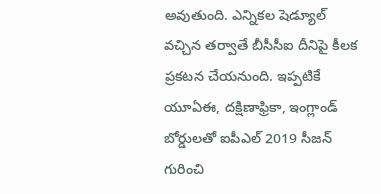అవుతుంది. ఎన్నికల షెడ్యూల్ వచ్చిన తర్వాతే బీసీసీఐ దీనిపై కీలక ప్రకటన చేయనుంది. ఇప్పటికే యూఏఈ, దక్షిణాఫ్రికా, ఇంగ్లాండ్ బోర్డులతో ఐపీఎల్ 2019 సీజన్ గురించి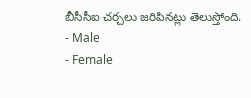బీసీసీఐ చర్చలు జరిపినట్లు తెలుస్తోంది.
- Male
- Female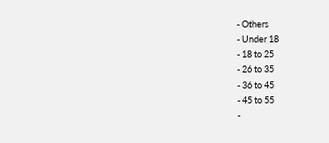- Others
- Under 18
- 18 to 25
- 26 to 35
- 36 to 45
- 45 to 55
-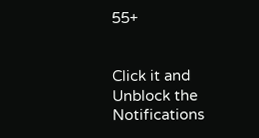55+


Click it and Unblock the Notifications